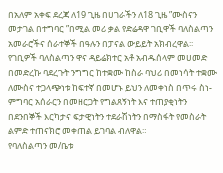በአለም አቀፍ ደረጃ ለ19 ጊዜ በሀገራችን ለ18 ጊዜ ”ሙስናን መታገል በተግባር ”በሚል መሪ ቃል የድሬዳዋ ገቢዋች ባለስልጣን አመራሮችና ሰራተኞች በዓሉን በፓናል ውይይት አክብረዋል፡፡
የገቢዎች ባለስልጣን ዋና ዳይሬክተር አቶ አብዱሰላም መሀመድ በመድረኩ ባደረጉት ንግግር ከተቋሙ ከስራ ባህሪ በመነሳት ተቋሙ ለሙስና ተጋላጭነቱ ከፍተኛ በመሆኑ ይህን ለመቀነስ በጥሩ ስነ-ምግባር አሰራርን በመዘርጋት የግልጸኝነት እና ተጠያቂነትን በደንበኞች እርካታና ፍታዊነትን ተደራሽነትን በማስፋት የመስራት ልምድ ተጠናክሮ መቀጠል ይገባል ብለዋል።
የባለስልጣን መ/ቤቱ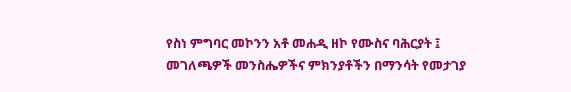የስነ ምግባር መኮንን አቶ መሐዲ ዘኮ የሙስና ባሕርያት ፤ መገለጫዎች መንስሔዎችና ምክንያቶችን በማንሳት የመታገያ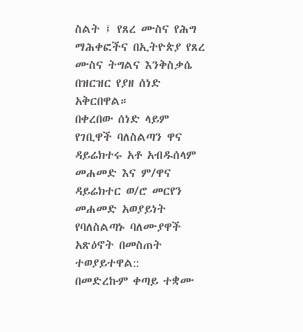ስልት ፤ የጸረ ሙስና የሕግ ማሕቀፎችና በኢትዮጵያ የጸረ ሙስና ትግልና እንቅስቃሴ በዝርዝር የያዘ ሰነድ አቅርበዋል።
በቀረበው ሰነድ ላይም የገቢዋች ባለስልጣን ዋና ዳይሬክተሩ አቶ አብዱሰላም መሐመድ እና ም/ዋና ዳይሬክተር ወ/ሮ መርየን መሐመድ አወያይነት የባለስልጣኑ ባለሙያዋች አጽዕኖት በመስጠት ተወያይተዋል::
በመድረኩም ቀጣይ ተቋሙ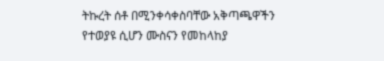ትኩረት ሰቶ በሚንቀሳቀስባቸው አቅጣጫዋችን የተወያዩ ሲሆን ሙስናን የመከላከያ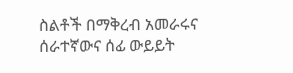ስልቶች በማቅረብ አመራሩና ሰራተኛውና ሰፊ ውይይት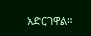አድርገዋል።